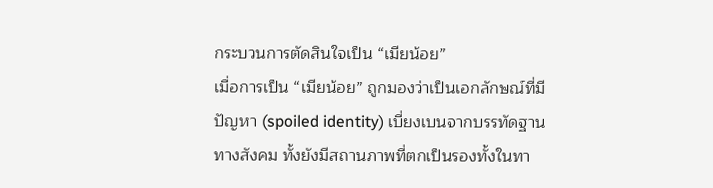กระบวนการตัดสินใจเป็น “เมียน้อย”
เมื่อการเป็น “เมียน้อย” ถูกมองว่าเป็นเอกลักษณ์ที่มีปัญหา (spoiled identity) เบี่ยงเบนจากบรรทัดฐานทางสังคม ทั้งยังมีสถานภาพที่ตกเป็นรองทั้งในทา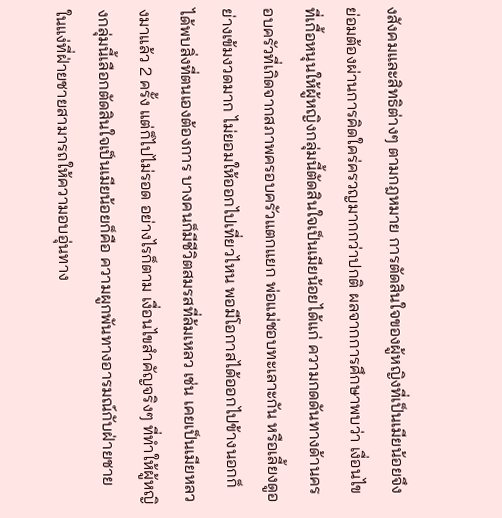งสังคมและสิทธิต่างๆ ตามกฎหมาย การตัดสินใจของผู้หญิงที่เป็นเมียน้อยจึงย่อมต้องผ่านการคิดใคร่ครวญมากกว่าปกติ ผลจากการศึกษาพบว่า เงื่อนไขที่เกื้อหนุนให้ผู้หญิงกลุ่มนี้ตัดสินใจเป็นเมียน้อยได้แก่ ความกดดันทางด้านครอบครัวที่เกิดจากสภาพครอบครัวแตกแยก พ่อแม่ชอบทะเลาะกัน หรือเลี้ยงดูอย่างเข้มงวดมาก ไม่ยอมให้ออกไปเที่ยวไหน พอมีโอกาสได้ออกไปข้างนอกก็ได้พบสิ่งที่ตนเองต้องการ บางคนก็มีชีวิตสมรสที่ล้มเหลว เช่น เคยเป็นเมียหลวงมาแล้ว 2 ครั้ง แต่ก็ไปไม่รอด อย่างไรก็ตาม เงื่อนไขสำคัญจริงๆ ที่ทำให้ผู้หญิงกลุ่มนี้เลือกตัดสินใจเป็นเมียน้อยก็คือ ความผูกพันทางอารมณ์กับฝ่ายชาย ในแง่ที่ฝ่ายชายสามารถให้ความอบอุ่นทาง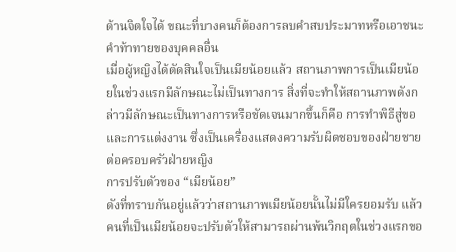ด้านจิตใจได้ ขณะที่บางคนก็ต้องการลบคำสบประมาทหรือเอาชนะคำท้าทายของบุคคลอื่น
เมื่อผู้หญิงได้ตัดสินใจเป็นเมียน้อยแล้ว สถานภาพการเป็นเมียน้อยในช่วงแรกมีลักษณะไม่เป็นทางการ สิ่งที่จะทำให้สถานภาพดังกล่าวมีลักษณะเป็นทางการหรือชัดเจนมากขึ้นก็คือ การทำพิธีสู่ขอและการแต่งงาน ซึ่งเป็นเครื่องแสดงความรับผิดชอบของฝ่ายชายต่อครอบครัวฝ่ายหญิง
การปรับตัวของ “เมียน้อย”
ดังที่ทราบกันอยู่แล้วว่าสถานภาพเมียน้อยนั้นไม่มีใครยอมรับ แล้วคนที่เป็นเมียน้อยจะปรับตัวให้สามารถผ่านพ้นวิกฤตในช่วงแรกขอ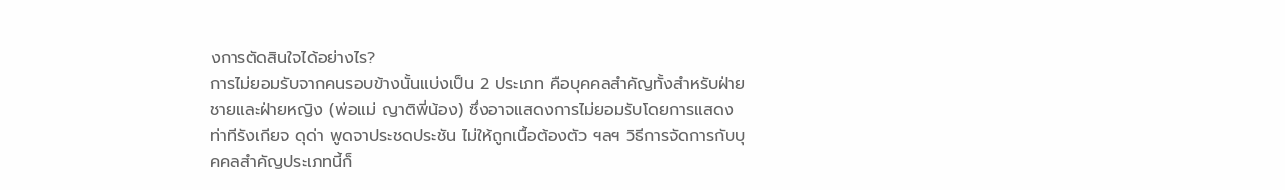งการตัดสินใจได้อย่างไร?
การไม่ยอมรับจากคนรอบข้างนั้นแบ่งเป็น 2 ประเภท คือบุคคลสำคัญทั้งสำหรับฝ่ายชายและฝ่ายหญิง (พ่อแม่ ญาติพี่น้อง) ซึ่งอาจแสดงการไม่ยอมรับโดยการแสดงท่าทีรังเกียจ ดุด่า พูดจาประชดประชัน ไม่ให้ถูกเนื้อต้องตัว ฯลฯ วิธีการจัดการกับบุคคลสำคัญประเภทนี้ก็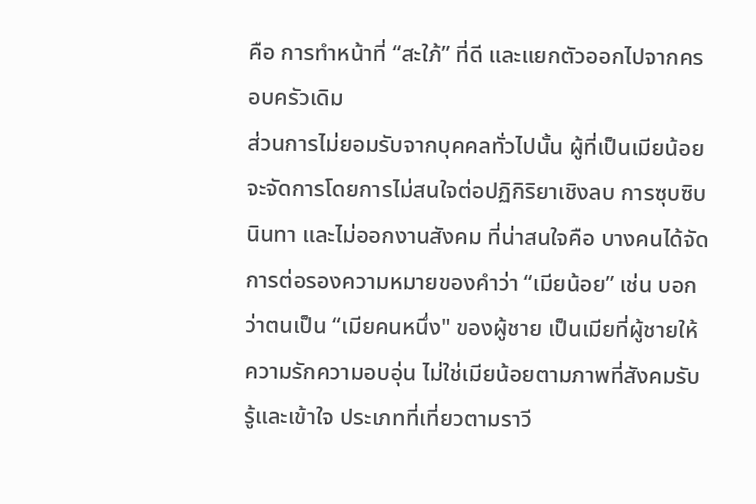คือ การทำหน้าที่ “สะใภ้” ที่ดี และแยกตัวออกไปจากครอบครัวเดิม
ส่วนการไม่ยอมรับจากบุคคลทั่วไปนั้น ผู้ที่เป็นเมียน้อยจะจัดการโดยการไม่สนใจต่อปฏิกิริยาเชิงลบ การซุบซิบนินทา และไม่ออกงานสังคม ที่น่าสนใจคือ บางคนได้จัดการต่อรองความหมายของคำว่า “เมียน้อย” เช่น บอกว่าตนเป็น “เมียคนหนึ่ง" ของผู้ชาย เป็นเมียที่ผู้ชายให้ความรักความอบอุ่น ไม่ใช่เมียน้อยตามภาพที่สังคมรับรู้และเข้าใจ ประเภทที่เที่ยวตามราวี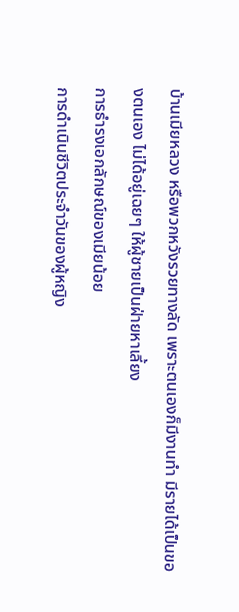บ้านเมียหลวง หรือพวกหวังรวยทางลัด เพราะตนเองก็มีงานทำ มีรายได้เป็นของตนเอง ไม่ได้อยู่เฉยๆ ให้ผู้ชายเป็นฝ่ายหาเลี้ยง
การธำรงเอกลักษณ์ของเมียน้อย
การดำเนินชีวิตประจำวันของผู้หญิง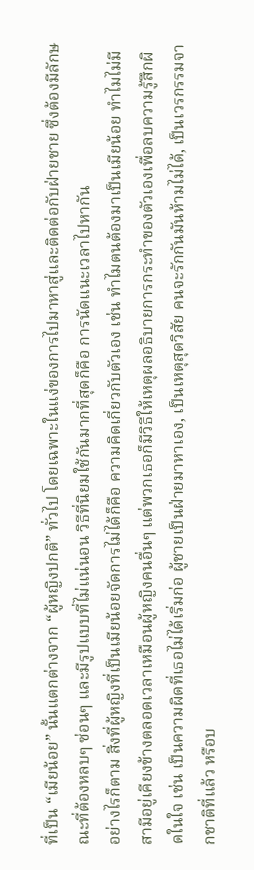ที่เป็น “เมียน้อย” นั้นแตกต่างจาก “ผู้หญิงปกติ” ทั่วไป โดยเฉพาะในแง่ของการไปมาหาสู่และติดต่อกับฝ่ายชาย ซึ่งต้องมีลักษณะที่ต้องหลบๆ ซ่อนๆ และมีรูปแบบที่ไม่แน่นอน วิธีที่นิยมใช้กันมากที่สุดก็คือ การนัดแนะเวลาไปหากัน
อย่างไรก็ตาม สิ่งที่ผู้หญิงที่เป็นเมียน้อยจัดการไม่ได้ก็คือ ความคิดเกี่ยวกับตัวเอง เช่น ทำไมตนต้องมาเป็นเมียน้อย ทำไมไม่มีสามีอยู่เคียงข้างตลอดเวลาเหมือนผู้หญิงคนอื่นๆ แต่พวกเธอก็มีวิธีให้เหตุผลอธิบายการกระทำของตัวเองเพื่อลบความรู้สึกผิดในใจ เช่น เป็นความผิดที่เธอไม่ได้เริ่มก่อ ผู้ชายเป็นฝ่ายมาหาเอง, เป็นเหตุสุดวิสัย คนจะรักกันมันห้ามไม่ได้, เป็นเวรกรรมจากชาติที่แล้ว หรือบ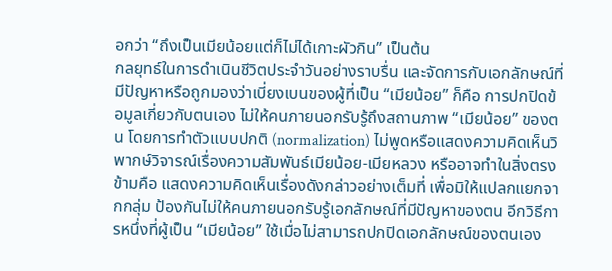อกว่า “ถึงเป็นเมียน้อยแต่ก็ไม่ได้เกาะผัวกิน” เป็นต้น
กลยุทธ์ในการดำเนินชีวิตประจำวันอย่างราบรื่น และจัดการกับเอกลักษณ์ที่มีปัญหาหรือถูกมองว่าเบี่ยงเบนของผู้ที่เป็น “เมียน้อย” ก็คือ การปกปิดข้อมูลเกี่ยวกับตนเอง ไม่ให้คนภายนอกรับรู้ถึงสถานภาพ “เมียน้อย” ของตน โดยการทำตัวแบบปกติ (normalization) ไม่พูดหรือแสดงความคิดเห็นวิพากษ์วิจารณ์เรื่องความสัมพันธ์เมียน้อย-เมียหลวง หรืออาจทำในสิ่งตรงข้ามคือ แสดงความคิดเห็นเรื่องดังกล่าวอย่างเต็มที่ เพื่อมิให้แปลกแยกจากกลุ่ม ป้องกันไม่ให้คนภายนอกรับรู้เอกลักษณ์ที่มีปัญหาของตน อีกวิธีการหนึ่งที่ผู้เป็น “เมียน้อย” ใช้เมื่อไม่สามารถปกปิดเอกลักษณ์ของตนเอง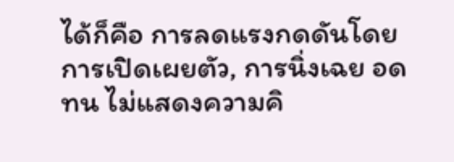ได้ก็คือ การลดแรงกดดันโดยการเปิดเผยตัว, การนิ่งเฉย อดทน ไม่แสดงความคิ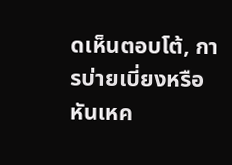ดเห็นตอบโต้, การบ่ายเบี่ยงหรือหันเหค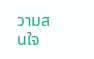วามสนใจ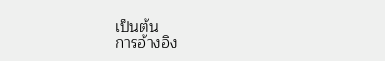เป็นต้น
การอ้างอิง